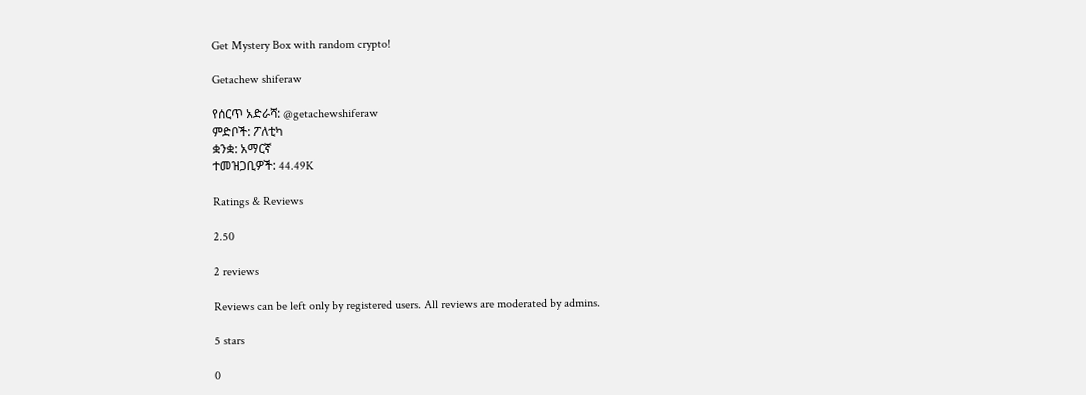Get Mystery Box with random crypto!

Getachew shiferaw

የሰርጥ አድራሻ: @getachewshiferaw
ምድቦች: ፖለቲካ
ቋንቋ: አማርኛ
ተመዝጋቢዎች: 44.49K

Ratings & Reviews

2.50

2 reviews

Reviews can be left only by registered users. All reviews are moderated by admins.

5 stars

0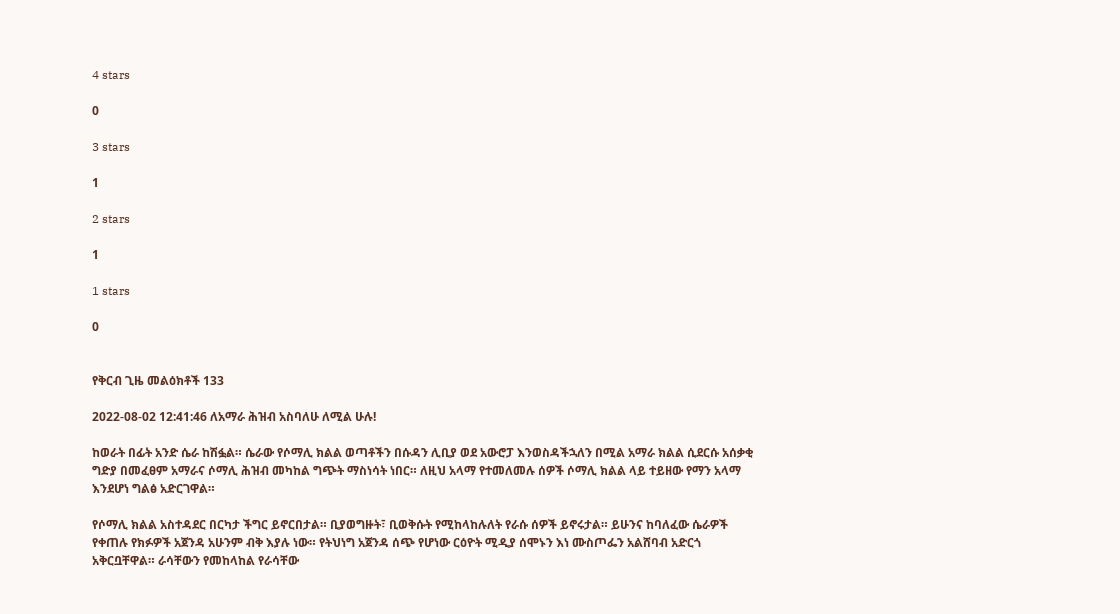4 stars

0

3 stars

1

2 stars

1

1 stars

0


የቅርብ ጊዜ መልዕክቶች 133

2022-08-02 12:41:46 ለአማራ ሕዝብ አስባለሁ ለሚል ሁሉ!

ከወራት በፊት አንድ ሴራ ከሽፏል። ሴራው የሶማሊ ክልል ወጣቶችን በሱዳን ሊቢያ ወደ አውሮፓ እንወስዳችኋለን በሚል አማራ ክልል ሲደርሱ አሰቃቂ ግድያ በመፈፀም አማራና ሶማሊ ሕዝብ መካከል ግጭት ማስነሳት ነበር። ለዚህ አላማ የተመለመሉ ሰዎች ሶማሊ ክልል ላይ ተይዘው የማን አላማ እንደሆነ ግልፅ አድርገዋል።

የሶማሊ ክልል አስተዳደር በርካታ ችግር ይኖርበታል። ቢያወግዙት፣ ቢወቅሱት የሚከላከሉለት የራሱ ሰዎች ይኖሩታል። ይሁንና ከባለፈው ሴራዎች የቀጠሉ የክፉዎች አጀንዳ አሁንም ብቅ እያሉ ነው። የትህነግ አጀንዳ ሰጭ የሆነው ርዕዮት ሚዲያ ሰሞኑን እነ ሙስጦፌን አልሸባብ አድርጎ አቅርቧቸዋል። ራሳቸውን የመከላከል የራሳቸው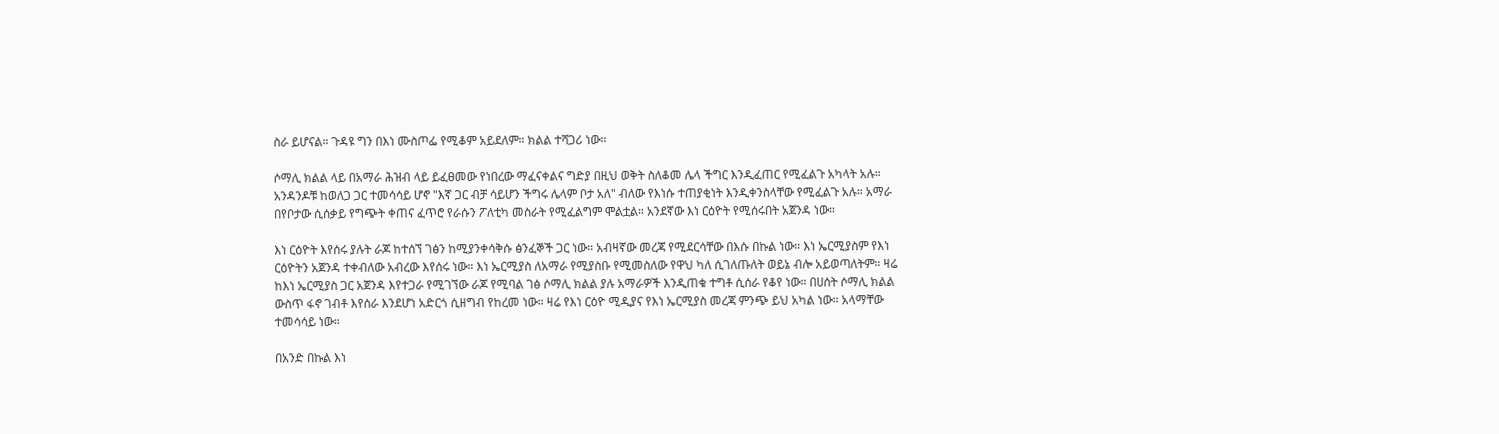ስራ ይሆናል። ጉዳዩ ግን በእነ ሙስጦፌ የሚቆም አይደለም። ክልል ተሻጋሪ ነው።

ሶማሊ ክልል ላይ በአማራ ሕዝብ ላይ ይፈፀመው የነበረው ማፈናቀልና ግድያ በዚህ ወቅት ስለቆመ ሌላ ችግር እንዲፈጠር የሚፈልጉ አካላት አሉ። አንዳንዶቹ ከወለጋ ጋር ተመሳሳይ ሆኖ "እኛ ጋር ብቻ ሳይሆን ችግሩ ሌላም ቦታ አለ" ብለው የእነሱ ተጠያቂነት እንዲቀንስላቸው የሚፈልጉ አሉ። አማራ በየቦታው ሲሰቃይ የግጭት ቀጠና ፈጥሮ የራሱን ፖለቲካ መስራት የሚፈልግም ሞልቷል። አንደኛው እነ ርዕዮት የሚሰሩበት አጀንዳ ነው።

እነ ርዕዮት እየሰሩ ያሉት ራጆ ከተሰኘ ገፅን ከሚያንቀሳቅሱ ፅንፈኞች ጋር ነው። አብዛኛው መረጃ የሚደርሳቸው በእሱ በኩል ነው። እነ ኤርሚያስም የእነ ርዕዮትን አጀንዳ ተቀብለው አብረው እየሰሩ ነው። እነ ኤርሚያስ ለአማራ የሚያስቡ የሚመስለው የዋህ ካለ ሲገለጡለት ወይኔ ብሎ አይወጣለትም። ዛሬ ከእነ ኤርሚያስ ጋር አጀንዳ እየተጋራ የሚገኘው ራጆ የሚባል ገፅ ሶማሊ ክልል ያሉ አማራዎች እንዲጠቁ ተግቶ ሲሰራ የቆየ ነው። በሀሰት ሶማሊ ክልል ውስጥ ፋኖ ገብቶ እየሰራ እንደሆነ አድርጎ ሲዘግብ የከረመ ነው። ዛሬ የእነ ርዕዮ ሚዲያና የእነ ኤርሚያስ መረጃ ምንጭ ይህ አካል ነው። አላማቸው ተመሳሳይ ነው።

በአንድ በኩል እነ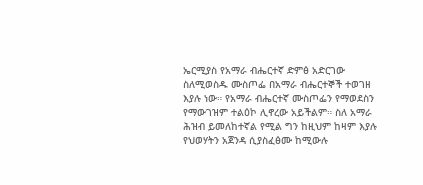ኤርሚያስ የአማራ ብሔርተኛ ድምፅ አድርገው ስለሚወስዱ ሙስጦፌ በአማራ ብሔርተኞች ተወገዘ እያሉ ነው። የአማራ ብሔርተኛ ሙስጦፌን የማወደስን የማውገዝም ተልዕኮ ሊኖረው አይችልም። ስለ አማራ ሕዝብ ይመለከተኛል የሚል ግን ከዚህም ከዛም እያሉ የህወሃትን አጀንዳ ሲያስፈፅሙ ከሚውሉ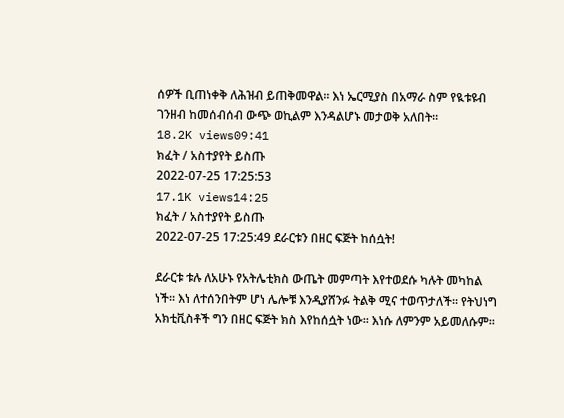ሰዎች ቢጠነቀቅ ለሕዝብ ይጠቅመዋል። እነ ኤርሚያስ በአማራ ስም የዪቱዩብ ገንዘብ ከመሰብሰብ ውጭ ወኪልም እንዳልሆኑ መታወቅ አለበት።
18.2K views09:41
ክፈት / አስተያየት ይስጡ
2022-07-25 17:25:53
17.1K views14:25
ክፈት / አስተያየት ይስጡ
2022-07-25 17:25:49 ደራርቱን በዘር ፍጅት ከሰሷት!

ደራርቱ ቱሉ ለአሁኑ የአትሌቲክስ ውጤት መምጣት እየተወደሱ ካሉት መካከል ነች። እነ ለተሰንበትም ሆነ ሌሎቹ እንዲያሸንፉ ትልቅ ሚና ተወጥታለች። የትህነግ አክቲቪስቶች ግን በዘር ፍጅት ክስ እየከሰሷት ነው። እነሱ ለምንም አይመለሱም።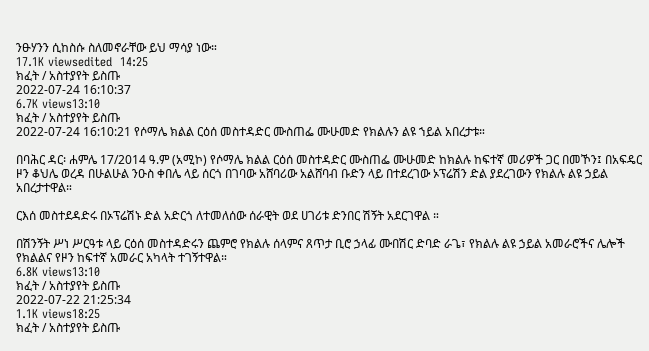ንፁሃንን ሲከስሱ ስለመኖራቸው ይህ ማሳያ ነው።
17.1K viewsedited  14:25
ክፈት / አስተያየት ይስጡ
2022-07-24 16:10:37
6.7K views13:10
ክፈት / አስተያየት ይስጡ
2022-07-24 16:10:21 የሶማሌ ክልል ርዕሰ መስተዳድር ሙስጠፌ ሙሁመድ የክልሉን ልዩ ኀይል አበረታቱ።

በባሕር ዳር፡ ሐምሌ 17/2014 ዓ.ም (አሚኮ) የሶማሌ ክልል ርዕሰ መስተዳድር ሙስጠፌ ሙሁመድ ከክልሉ ከፍተኛ መሪዎች ጋር በመኾን፤ በአፍዴር ዞን ቆህሌ ወረዳ በሁልሁል ንዑስ ቀበሌ ላይ ሰርጎ በገባው አሸባሪው አልሸባብ ቡድን ላይ በተደረገው ኦፕሬሽን ድል ያደረገውን የክልሉ ልዩ ኃይል አበረታተዋል።

ርእሰ መስተደዳድሩ በኦፕሬሽኑ ድል አድርጎ ለተመለሰው ሰራዊት ወደ ሀገሪቱ ድንበር ሽኝት አደርገዋል ።

በሽንኝት ሥነ ሥርዓቱ ላይ ርዕሰ መስተዳድሩን ጨምሮ የክልሉ ሰላምና ጸጥታ ቢሮ ኃላፊ ሙበሽር ድባድ ራጌ፣ የክልሉ ልዩ ኃይል አመራሮችና ሌሎች የክልልና የዞን ከፍተኛ አመራር አካላት ተገኝተዋል።
6.8K views13:10
ክፈት / አስተያየት ይስጡ
2022-07-22 21:25:34
1.1K views18:25
ክፈት / አስተያየት ይስጡ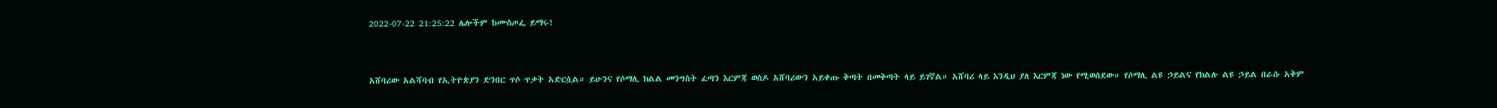2022-07-22 21:25:22 ሌሎችም ከሙስጦፌ ይማሩ!


አሸባሪው አልሻባብ የኢትዮጵያን ድንበር ጥሶ ጥቃት አድርሷል። ይሁንና የሶማሊ ክልል መንግስት ፈጣን እርምጃ ወስዶ አሸባሪውን አይቀጡ ቅጣት በመቅጣት ላይ ይገኛል። አሸባሪ ላይ እንዲህ ያለ እርምጃ ነው የሚወሰደው። የሶማሊ ልዩ ኃይልና የክልሉ ልዩ ኃይል በራሱ አቅም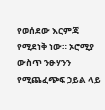የወሰደው እርምጃ የሚደነቅ ነው። ኦሮሚያ ውስጥ ንፁሃንን የሚጨፈጭፍ ኃይል ላይ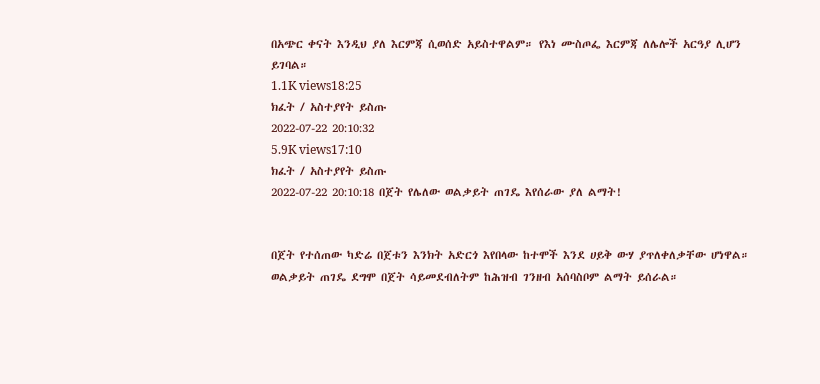በአጭር ቀናት እንዲህ ያለ እርምጃ ሲወሰድ አይስተዋልም። የእነ ሙስጦፌ እርምጃ ለሌሎች አርዓያ ሊሆን ይገባል።
1.1K views18:25
ክፈት / አስተያየት ይስጡ
2022-07-22 20:10:32
5.9K views17:10
ክፈት / አስተያየት ይስጡ
2022-07-22 20:10:18 በጀት የሌለው ወልቃይት ጠገዴ እየሰራው ያለ ልማት!


በጀት የተሰጠው ካድሬ በጀቱን እንክት አድርጎ እየበላው ከተሞች እንደ ሀይቅ ውሃ ያጥለቀለቃቸው ሆነዋል። ወልቃይት ጠገዴ ደግሞ በጀት ሳይመደብለትም ከሕዝብ ገንዘብ አሰባስቦም ልማት ይሰራል።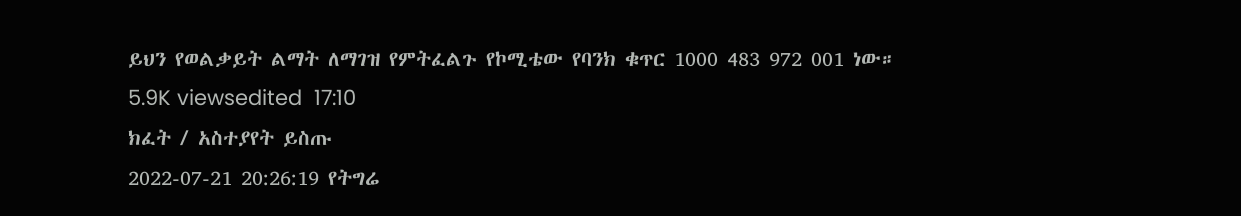ይህን የወልቃይት ልማት ለማገዝ የምትፈልጉ የኮሚቴው የባንክ ቁጥር 1000 483 972 001 ነው።
5.9K viewsedited  17:10
ክፈት / አስተያየት ይስጡ
2022-07-21 20:26:19 የትግሬ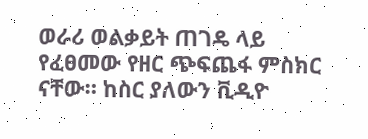ወራሪ ወልቃይት ጠገዴ ላይ የፈፀመው የዘር ጭፍጨፋ ምስክር ናቸው። ከስር ያለውን ቪዲዮ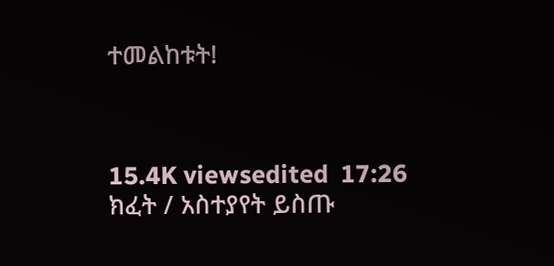ተመልከቱት!



15.4K viewsedited  17:26
ክፈት / አስተያየት ይስጡ